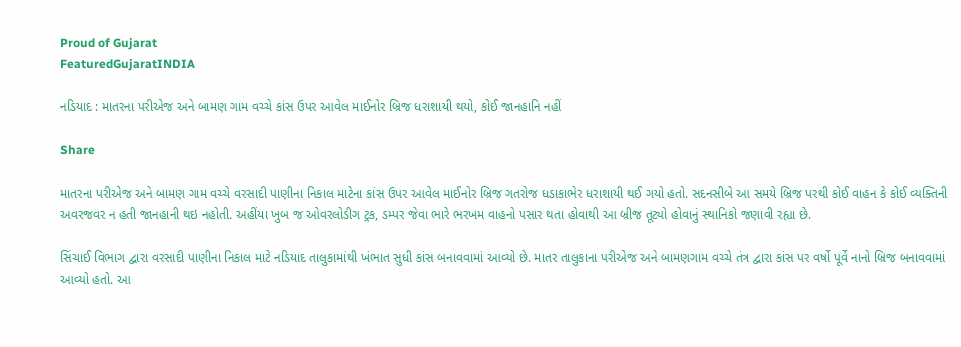Proud of Gujarat
FeaturedGujaratINDIA

નડિયાદ : માતરના પરીએજ અને બામણ ગામ વચ્ચે કાંસ ઉપર આવેલ માઈનોર બ્રિજ ધરાશાયી થયો, કોઈ જાનહાનિ નહીં

Share

માતરના પરીએજ અને બામણ ગામ વચ્ચે વરસાદી પાણીના નિકાલ માટેના કાંસ ઉપર આવેલ માઈનોર બ્રિજ ગતરોજ ધડાકાભેર ધરાશાયી થઈ ગયો હતો. સદનસીબે આ સમયે બ્રિજ પરથી કોઈ વાહન કે કોઈ વ્યક્તિની અવરજવર ન હતી જાનહાની થઇ નહોતી. અહીંયા ખુબ જ ઓવરલોડીગ ટ્રક, ડમ્પર જેવા ભારે ભરખમ વાહનો પસાર થતા હોવાથી આ બ્રીજ તૂટ્યો હોવાનું સ્થાનિકો જણાવી રહ્યા છે.

સિંચાઈ વિભાગ દ્વારા વરસાદી પાણીના નિકાલ માટે નડિયાદ તાલુકામાંથી ખંભાત સુધી કાંસ બનાવવામાં આવ્યો છે. માતર તાલુકાના પરીએજ અને બામણગામ વચ્ચે તંત્ર દ્વારા કાંસ પર વર્ષો પૂર્વે નાનો બ્રિજ બનાવવામાં આવ્યો હતો. આ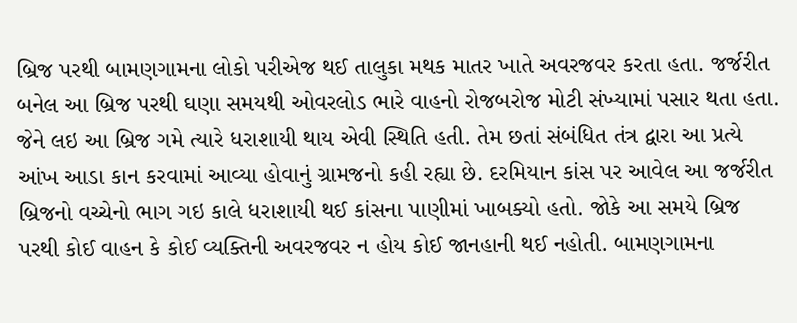બ્રિજ પરથી બામણગામના લોકો પરીએજ થઈ તાલુકા મથક માતર ખાતે અવરજવર કરતા હતા. જર્જરીત બનેલ આ બ્રિજ પરથી ઘણા સમયથી ઓવરલોડ ભારે વાહનો રોજબરોજ મોટી સંખ્યામાં પસાર થતા હતા. જેને લઇ આ બ્રિજ ગમે ત્યારે ધરાશાયી થાય એવી સ્થિતિ હતી. તેમ છતાં સંબંધિત તંત્ર દ્વારા આ પ્રત્યે આંખ આડા કાન કરવામાં આવ્યા હોવાનું ગ્રામજનો કહી રહ્યા છે. દરમિયાન કાંસ પર આવેલ આ જર્જરીત બ્રિજનો વચ્ચેનો ભાગ ગઇ કાલે ધરાશાયી થઈ કાંસના પાણીમાં ખાબક્યો હતો. જોકે આ સમયે બ્રિજ પરથી કોઈ વાહન કે કોઈ વ્યક્તિની અવરજવર ન હોય કોઈ જાનહાની થઈ નહોતી. બામણગામના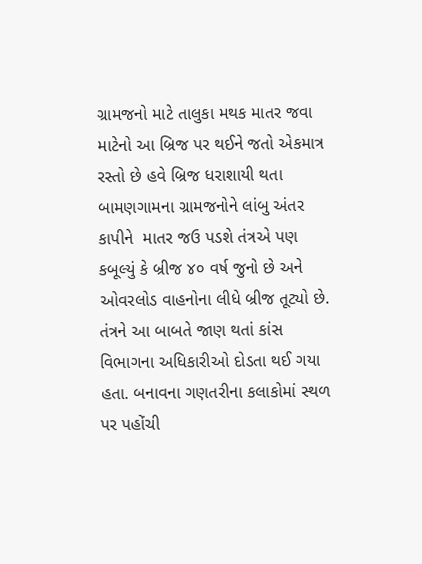ગ્રામજનો માટે તાલુકા મથક માતર જવા માટેનો આ બ્રિજ પર થઈને જતો એકમાત્ર રસ્તો છે હવે બ્રિજ ધરાશાયી થતા બામણગામના ગ્રામજનોને લાંબુ અંતર કાપીને  માતર જઉ પડશે તંત્રએ પણ કબૂલ્યું કે બ્રીજ ૪૦ વર્ષ જુનો છે અને ઓવરલોડ વાહનોના લીધે બ્રીજ તૂટ્યો છે. તંત્રને આ બાબતે જાણ થતાં કાંસ વિભાગના અધિકારીઓ દોડતા થઈ ગયા હતા. બનાવના ગણતરીના કલાકોમાં સ્થળ પર પહોંચી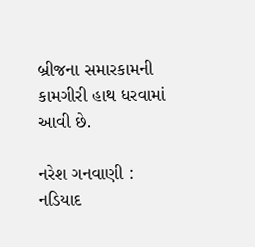બ્રીજના સમારકામની કામગીરી હાથ ધરવામાં આવી છે.

નરેશ ગનવાણી : નડિયાદ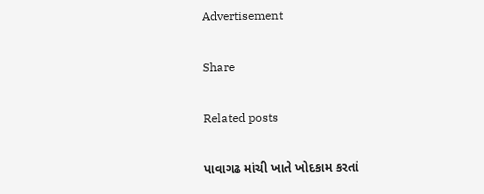Advertisement

Share

Related posts

પાવાગઢ માંચી ખાતે ખોદકામ કરતાં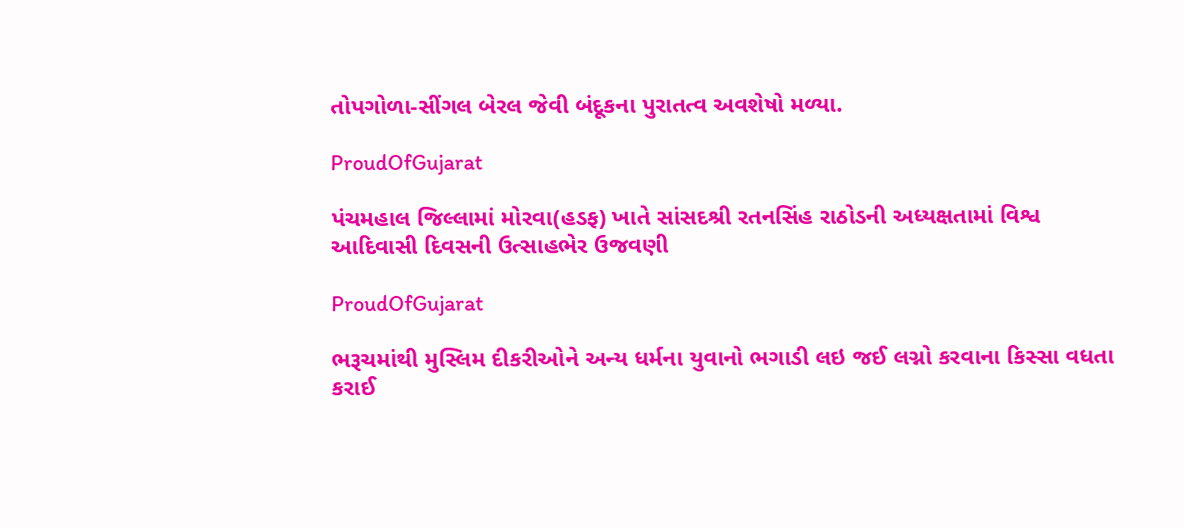તોપગોળા-સીંગલ બેરલ જેવી બંદૂકના પુરાતત્વ અવશેષો મળ્યા.

ProudOfGujarat

પંચમહાલ જિલ્લામાં મોરવા(હડફ) ખાતે સાંસદશ્રી રતનસિંહ રાઠોડની અધ્યક્ષતામાં વિશ્વ આદિવાસી દિવસની ઉત્સાહભેર ઉજવણી

ProudOfGujarat

ભરૂચમાંથી મુસ્લિમ દીકરીઓને અન્ય ધર્મના યુવાનો ભગાડી લઇ જઈ લગ્નો કરવાના કિસ્સા વધતા કરાઈ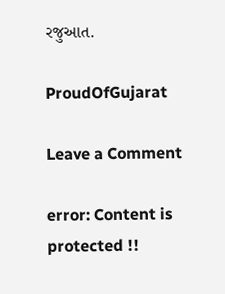રજુઆત.

ProudOfGujarat

Leave a Comment

error: Content is protected !!